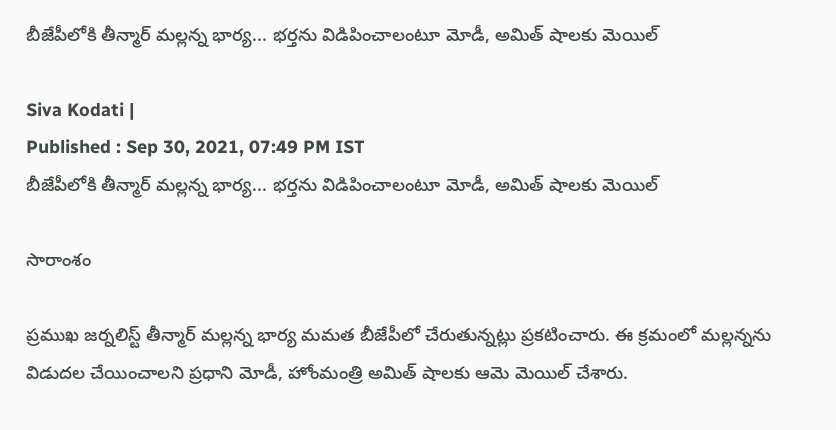బీజేపీలోకి తీన్మార్ మల్లన్న భార్య... భర్తను విడిపించాలంటూ మోడీ, అమిత్ షాలకు మెయిల్

Siva Kodati |
Published : Sep 30, 2021, 07:49 PM IST
బీజేపీలోకి తీన్మార్ మల్లన్న భార్య... భర్తను విడిపించాలంటూ మోడీ, అమిత్ షాలకు మెయిల్

సారాంశం

ప్రముఖ జర్నలిస్ట్ తీన్మార్ మల్లన్న భార్య మమత బీజేపీలో చేరుతున్నట్లు ప్రకటించారు. ఈ క్రమంలో మల్లన్నను విడుదల చేయించాలని ప్రధాని మోడీ, హోంమంత్రి అమిత్ షాలకు ఆమె మెయిల్ చేశారు.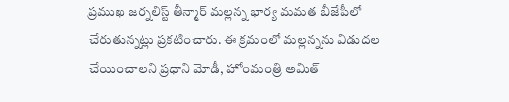ప్రముఖ జర్నలిస్ట్ తీన్మార్ మల్లన్న భార్య మమత బీజేపీలో చేరుతున్నట్లు ప్రకటించారు. ఈ క్రమంలో మల్లన్నను విడుదల చేయించాలని ప్రధాని మోడీ, హోంమంత్రి అమిత్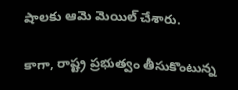షాలకు ఆమె మెయిల్ చేశారు.

కాగా, రాష్ట్ర ప్రభుత్వం తీసుకొంటున్న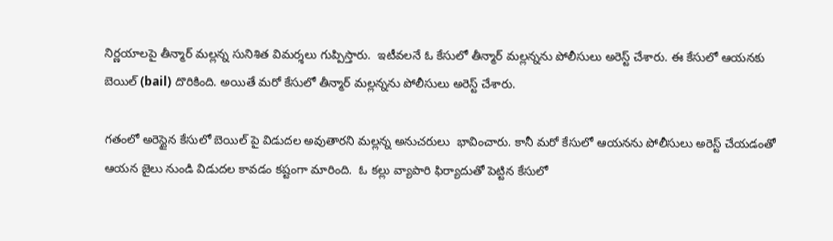నిర్ణయాలపై తీన్మార్ మల్లన్న సునిశిత విమర్శలు గుప్పిస్తారు.  ఇటీవలనే ఓ కేసులో తీన్మార్ మల్లన్నను పోలీసులు అరెస్ట్ చేశారు. ఈ కేసులో ఆయనకు బెయిల్ (bail) దొరికింది. అయితే మరో కేసులో తీన్మార్ మల్లన్నను పోలీసులు అరెస్ట్ చేశారు.

గతంలో అరెస్టైన కేసులో బెయిల్ పై విడుదల అవుతారని మల్లన్న అనుచరులు  భావించారు. కానీ మరో కేసులో ఆయనను పోలీసులు అరెస్ట్ చేయడంతో ఆయన జైలు నుండి విడుదల కావడం కష్టంగా మారింది.  ఓ క‌ల్లు వ్యాపారి ఫిర్యాదుతో పెట్టిన కేసులో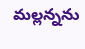మల్ల‌న్న‌ను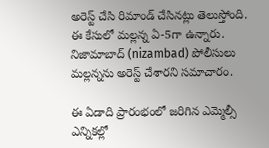అరెస్ట్ చేసి రిమాండ్ చేసిన‌ట్లు తెలుస్తోంది. ఈ కేసులో మ‌ల్ల‌న్న ఏ-5గా ఉన్నారు. నిజామాబాద్ (nizambad) పోలీసులు మల్లన్నను అరెస్ట్ చేశారని సమాచారం.

ఈ ఏడాది ప్రారంభంలో జరిగిన ఎమ్మెల్సీ ఎన్నికల్లో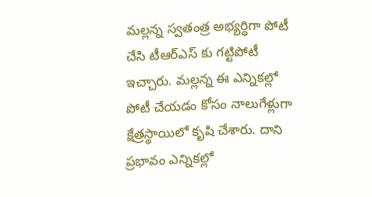మల్లన్న స్వతంత్ర అభ్యర్ధిగా పోటీ చేసి టీఆర్ఎస్ కు గట్టిపోటీ ఇచ్చారు. మల్లన్న ఈ ఎన్నికల్లో పోటీ చేయడం కోసం నాలుగేళ్లుగా క్షేత్రస్థాయిలో కృషి చేశారు. దాని ప్రభావం ఎన్నికల్లో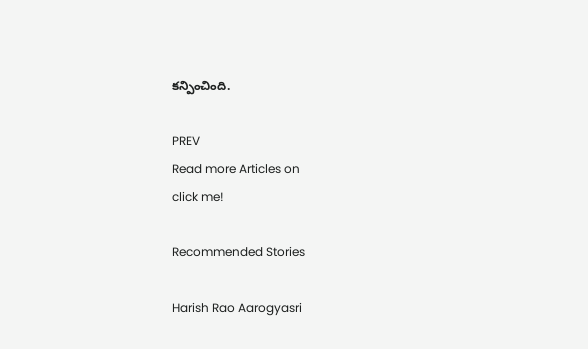కన్పించింది.

PREV
Read more Articles on
click me!

Recommended Stories

Harish Rao Aarogyasri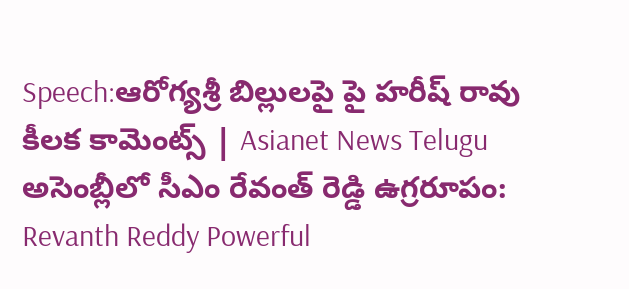Speech:ఆరోగ్యశ్రీ బిల్లులపై పై హరీష్ రావు కీలక కామెంట్స్ | Asianet News Telugu
అసెంబ్లీలో సీఎం రేవంత్ రెడ్డి ఉగ్రరూపం: Revanth Reddy Powerful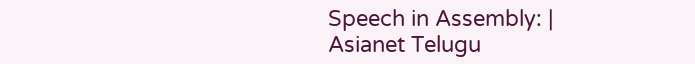Speech in Assembly: | Asianet Telugu